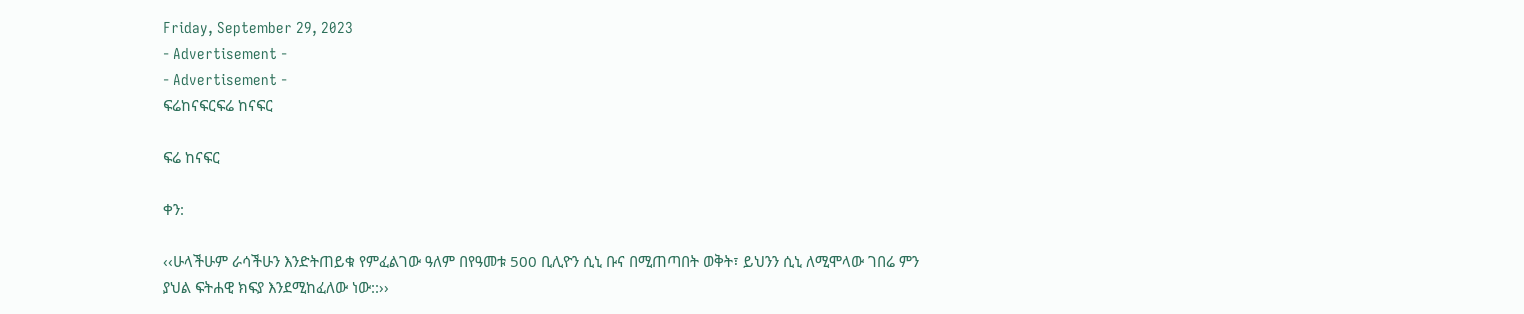Friday, September 29, 2023
- Advertisement -
- Advertisement -
ፍሬከናፍርፍሬ ከናፍር

ፍሬ ከናፍር

ቀን:

‹‹ሁላችሁም ራሳችሁን እንድትጠይቁ የምፈልገው ዓለም በየዓመቱ 500 ቢሊዮን ሲኒ ቡና በሚጠጣበት ወቅት፣ ይህንን ሲኒ ለሚሞላው ገበሬ ምን ያህል ፍትሐዊ ክፍያ እንደሚከፈለው ነው::››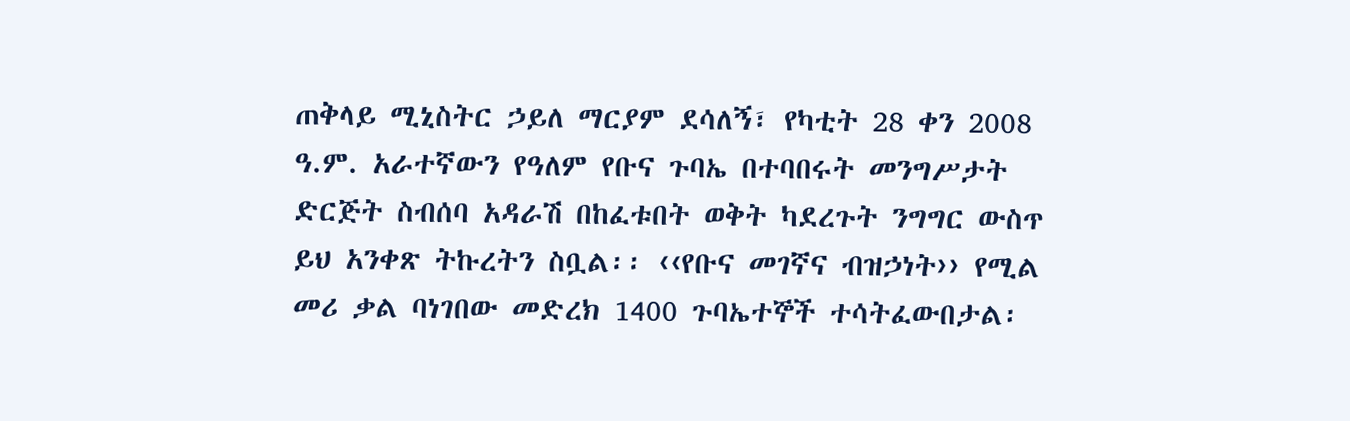ጠቅላይ ሚኒስትር ኃይለ ማርያም ደሳለኝ፣ የካቲት 28 ቀን 2008 ዓ.ም. አራተኛውን የዓለም የቡና ጉባኤ በተባበሩት መንግሥታት ድርጅት ስብሰባ አዳራሽ በከፈቱበት ወቅት ካደረጉት ንግግር ውስጥ ይህ አንቀጽ ትኩረትን ስቧል፡፡ ‹‹የቡና መገኛና ብዝኃነት›› የሚል መሪ ቃል ባነገበው መድረክ 1400 ጉባኤተኞች ተሳትፈውበታል፡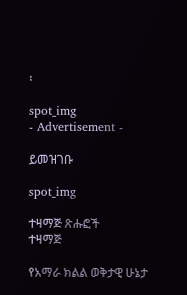፡

spot_img
- Advertisement -

ይመዝገቡ

spot_img

ተዛማጅ ጽሑፎች
ተዛማጅ

የአማራ ክልል ወቅታዊ ሁኔታ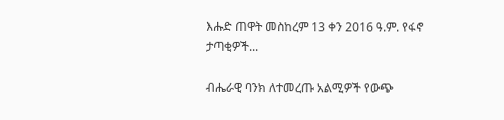እሑድ ጠዋት መስከረም 13 ቀን 2016 ዓ.ም. የፋኖ ታጣቂዎች...

ብሔራዊ ባንክ ለተመረጡ አልሚዎች የውጭ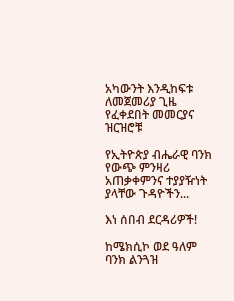አካውንት እንዲከፍቱ ለመጀመሪያ ጊዜ የፈቀደበት መመርያና ዝርዝሮቹ

የኢትዮጵያ ብሔራዊ ባንክ የውጭ ምንዛሪ አጠቃቀምንና ተያያዥነት ያላቸው ጉዳዮችን...

እነ ሰበብ ደርዳሪዎች!

ከሜክሲኮ ወደ ዓለም ባንክ ልንጓዝ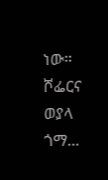ነው። ሾፌርና ወያላ ጎማ...